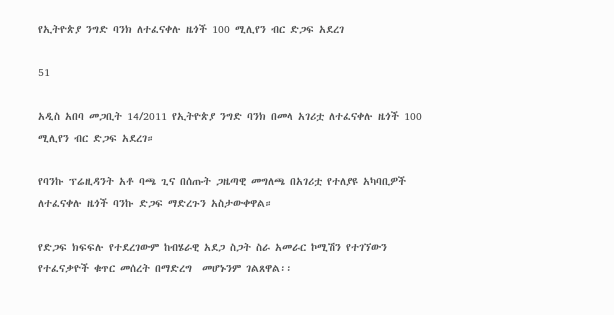የኢትዮጵያ ንግድ ባንክ ለተፈናቀሉ ዜጎች 100 ሚሊየን ብር ድጋፍ አደረገ

51

አዲስ አበባ መጋቢት 14/2011 የኢትዮጵያ ንግድ ባንክ በመላ አገሪቷ ለተፈናቀሉ ዜጎች 100 ሚሊየን ብር ድጋፍ አደረገ።

የባንኩ ፕሬዚዳንት አቶ ባጫ ጊና በሰጡት ጋዜጣዊ መግለጫ በአገሪቷ የተለያዩ አካባቢዎች ለተፈናቀሉ ዜጎች ባንኩ ድጋፍ ማድረጉን አስታውቀዋል።

የድጋፍ ክፍፍሉ የተደረገውም ከብሄራዊ አደጋ ስጋት ስራ አመራር ኮሚሽን የተገኘውን የተፈናቃዮች ቁጥር መሰረት በማድረግ  መሆኑንም ገልጸዋል፡፡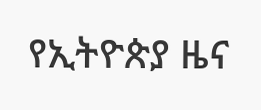የኢትዮጵያ ዜና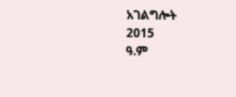አገልግሎት
2015
ዓ.ም